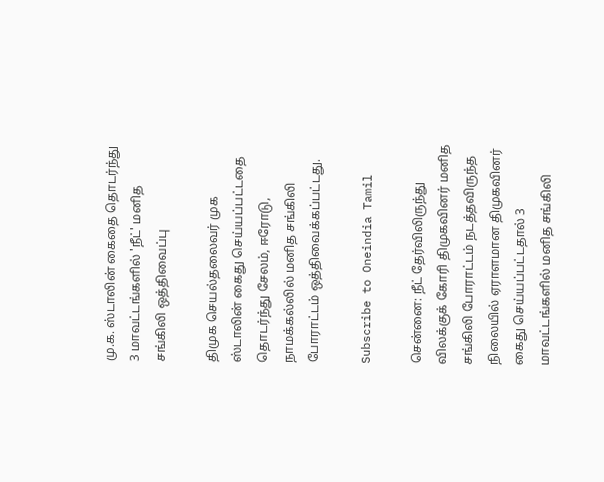மு.க. ஸ்டாலின் கைதை தொடர்ந்து 3 மாவட்டங்களில் 'நீட்' மனித சங்கிலி ஒத்திவைப்பு

திமுக செயல்தலைவர் முக ஸ்டாலின் கைது செய்யப்பட்டதை தொடர்ந்து சேலம், ஈரோடு, நாமக்கல்லில் மனித சங்கிலி போராட்டம் ஒத்திவைக்கப்பட்டது.

Subscribe to Oneindia Tamil

சென்னை: நீட் தேர்விலிருந்து விலக்குக் கோரி திமுகவினர் மனித சங்கிலி போராட்டம் நடத்தவிருந்த நிலையில் ஏராளமான திமுகவினர் கைது செய்யப்பட்டதால் 3 மாவட்டங்களில் மனித சங்கிலி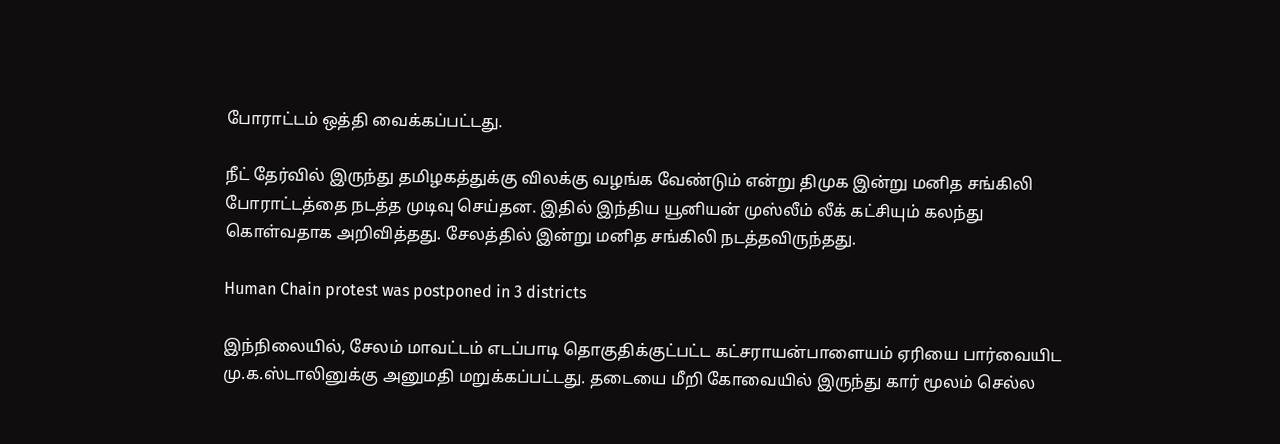போராட்டம் ஒத்தி வைக்கப்பட்டது.

நீட் தேர்வில் இருந்து தமிழகத்துக்கு விலக்கு வழங்க வேண்டும் என்று திமுக இன்று மனித சங்கிலி போராட்டத்தை நடத்த முடிவு செய்தன. இதில் இந்திய யூனியன் முஸ்லீம் லீக் கட்சியும் கலந்து கொள்வதாக அறிவித்தது. சேலத்தில் இன்று மனித சங்கிலி நடத்தவிருந்தது.

Human Chain protest was postponed in 3 districts

இந்நிலையில், சேலம் மாவட்டம் எடப்பாடி தொகுதிக்குட்பட்ட கட்சராயன்பாளையம் ஏரியை பார்வையிட மு.க.ஸ்டாலினுக்கு அனுமதி மறுக்கப்பட்டது. தடையை மீறி கோவையில் இருந்து கார் மூலம் செல்ல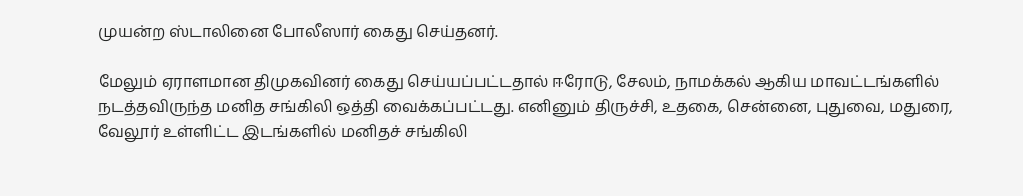முயன்ற ஸ்டாலினை போலீஸார் கைது செய்தனர்.

மேலும் ஏராளமான திமுகவினர் கைது செய்யப்பட்டதால் ஈரோடு, சேலம், நாமக்கல் ஆகிய மாவட்டங்களில் நடத்தவிருந்த மனித சங்கிலி ஒத்தி வைக்கப்பட்டது. எனினும் திருச்சி, உதகை, சென்னை, புதுவை, மதுரை, வேலூர் உள்ளிட்ட இடங்களில் மனிதச் சங்கிலி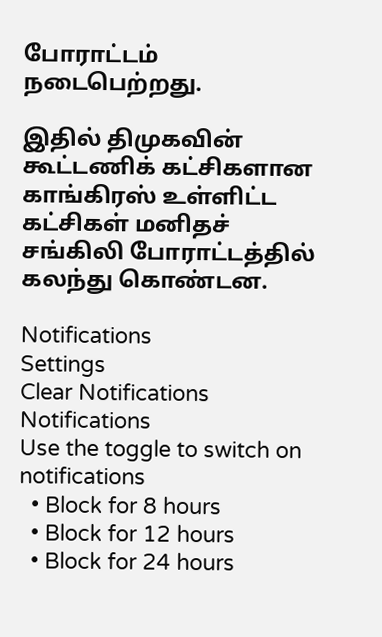போராட்டம் நடைபெற்றது.

இதில் திமுகவின் கூட்டணிக் கட்சிகளான காங்கிரஸ் உள்ளிட்ட கட்சிகள் மனிதச் சங்கிலி போராட்டத்தில் கலந்து கொண்டன.

Notifications
Settings
Clear Notifications
Notifications
Use the toggle to switch on notifications
  • Block for 8 hours
  • Block for 12 hours
  • Block for 24 hours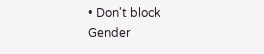• Don't block
Gender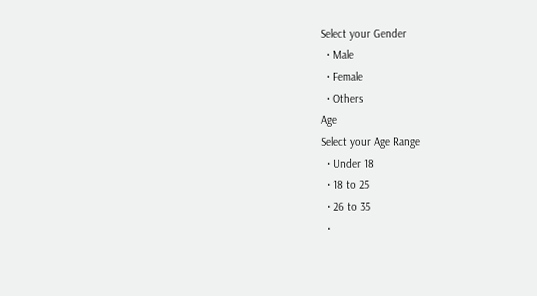Select your Gender
  • Male
  • Female
  • Others
Age
Select your Age Range
  • Under 18
  • 18 to 25
  • 26 to 35
  •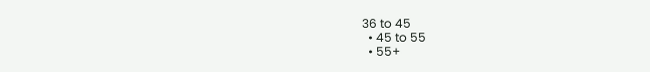36 to 45
  • 45 to 55
  • 55+